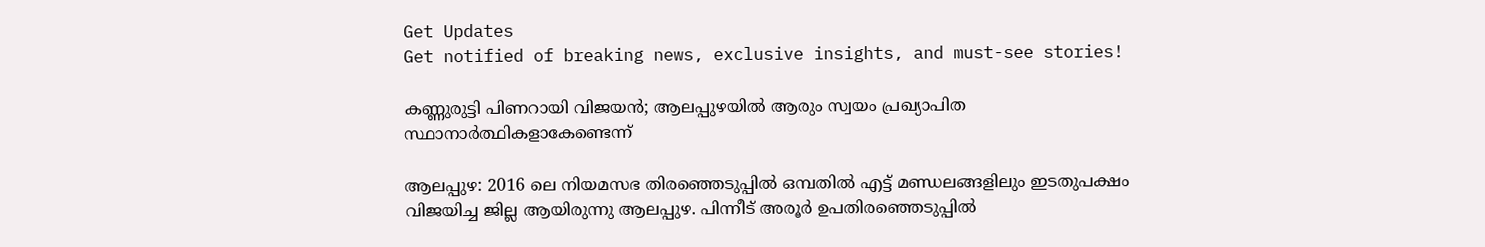Get Updates
Get notified of breaking news, exclusive insights, and must-see stories!

കണ്ണുരുട്ടി പിണറായി വിജയന്‍; ആലപ്പുഴയില്‍ ആരും സ്വയം പ്രഖ്യാപിത സ്ഥാനാര്‍ത്ഥികളാകേണ്ടെന്ന്

ആലപ്പുഴ: 2016 ലെ നിയമസഭ തിരഞ്ഞെടുപ്പില്‍ ഒമ്പതില്‍ എട്ട് മണ്ഡലങ്ങളിലും ഇടതുപക്ഷം വിജയിച്ച ജില്ല ആയിരുന്നു ആലപ്പുഴ. പിന്നീട് അരൂര്‍ ഉപതിരഞ്ഞെടുപ്പില്‍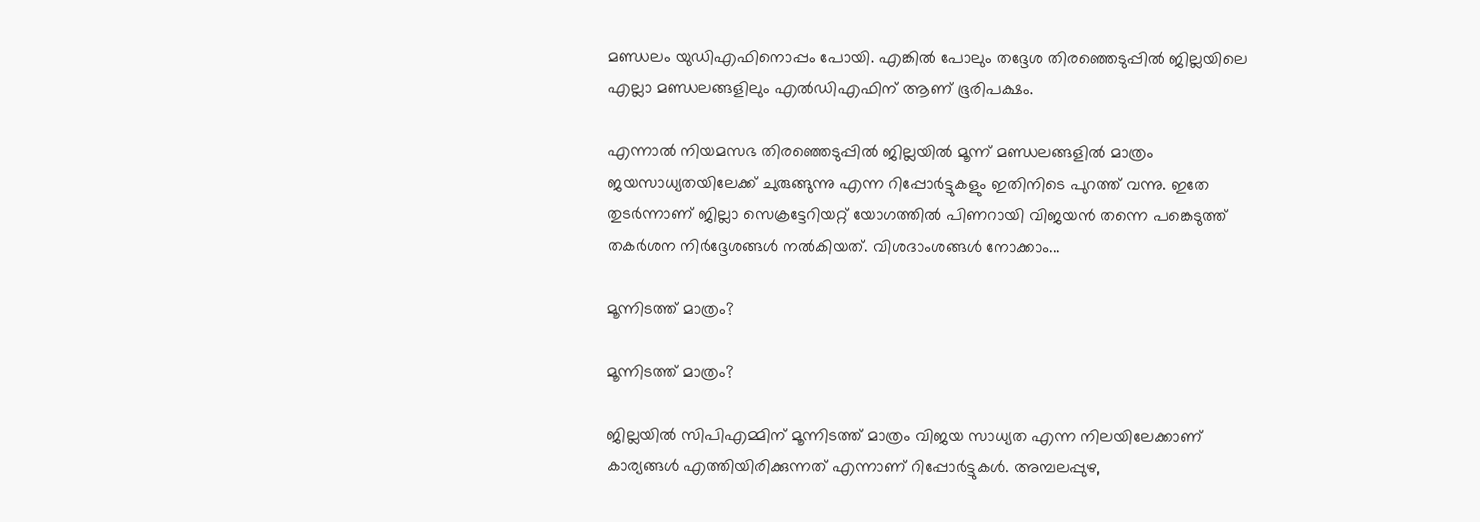മണ്ഡലം യുഡിഎഫിനൊപ്പം പോയി. എങ്കില്‍ പോലും തദ്ദേശ തിരഞ്ഞെടുപ്പില്‍ ജില്ലയിലെ എല്ലാ മണ്ഡലങ്ങളിലും എല്‍ഡിഎഫിന് ആണ് ഭൂരിപക്ഷം.

എന്നാല്‍ നിയമസഭ തിരഞ്ഞെടുപ്പില്‍ ജില്ലയില്‍ മൂന്ന് മണ്ഡലങ്ങളില്‍ മാത്രം ജയസാധ്യതയിലേക്ക് ചുരുങ്ങുന്നു എന്ന റിപ്പോര്‍ട്ടുകളും ഇതിനിടെ പുറത്ത് വന്നു. ഇതേ തുടര്‍ന്നാണ് ജില്ലാ സെക്രട്ടേറിയറ്റ് യോഗത്തില്‍ പിണറായി വിജയന്‍ തന്നെ പങ്കെടുത്ത് തകര്‍ശന നിര്‍ദ്ദേശങ്ങള്‍ നല്‍കിയത്. വിശദാംശങ്ങള്‍ നോക്കാം...

മൂന്നിടത്ത് മാത്രം?

മൂന്നിടത്ത് മാത്രം?

ജില്ലയില്‍ സിപിഎമ്മിന് മൂന്നിടത്ത് മാത്രം വിജയ സാധ്യത എന്ന നിലയിലേക്കാണ് കാര്യങ്ങള്‍ എത്തിയിരിക്കുന്നത് എന്നാണ് റിപ്പോര്‍ട്ടുകള്‍. അമ്പലപ്പുഴ,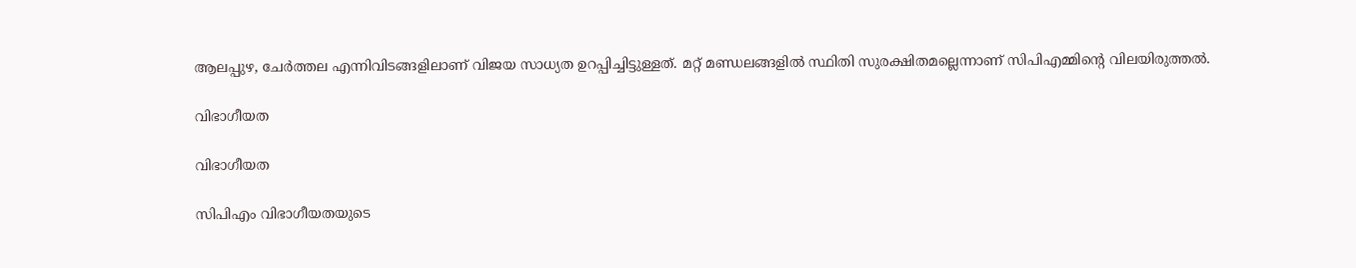ആലപ്പുഴ, ചേര്‍ത്തല എന്നിവിടങ്ങളിലാണ് വിജയ സാധ്യത ഉറപ്പിച്ചിട്ടുള്ളത്. മറ്റ് മണ്ഡലങ്ങളില്‍ സ്ഥിതി സുരക്ഷിതമല്ലെന്നാണ് സിപിഎമ്മിന്റെ വിലയിരുത്തല്‍.

വിഭാഗീയത

വിഭാഗീയത

സിപിഎം വിഭാഗീയതയുടെ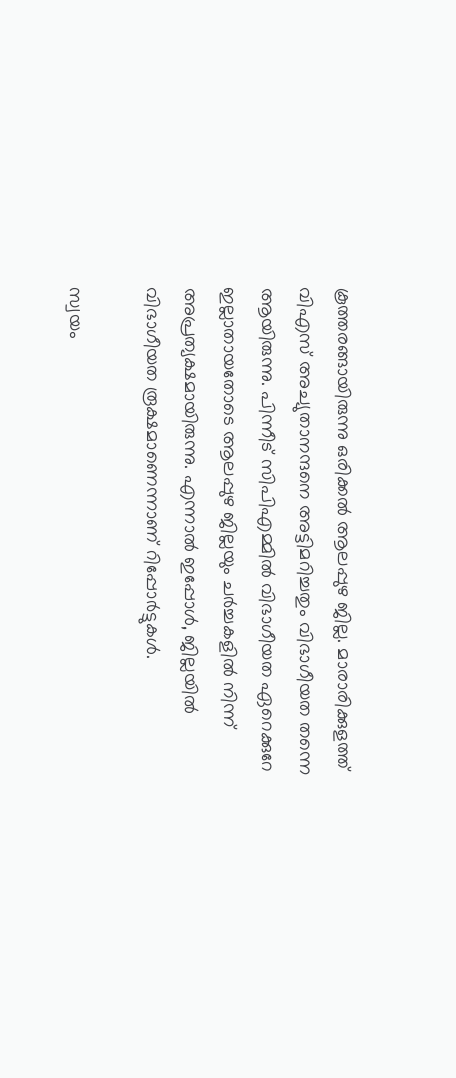കൂത്തരങ്ങായിരുന്നു ഒരിക്കല്‍ ആലപ്പുഴ ജില്ല. മാരാരിക്കുളത്ത് വിഎസ് അച്യുതാനന്ദനെ അട്ടിമറിച്ചതും വിഭാഗീയത തന്നെ ആയിരുന്നു. പിന്നീട് സിപിഎമ്മില്‍ വിഭാഗീയത ഏറെക്കുറേ ഇല്ലാതായതോടെ ആലപ്പുഴ ജില്ലയും ചര്‍ച്ചകളില്‍ നിന്ന് അപ്രത്യക്ഷമായിരുന്നു. എന്നാല്‍ ഇപ്പോള്‍, ജില്ലയില്‍ വിഭാഗീയത രൂക്ഷമാണെന്നാണ് റിപ്പോര്‍ട്ടുകള്‍.

സ്വയം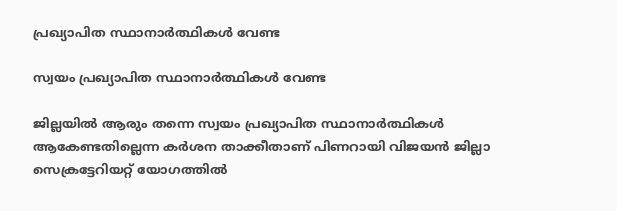പ്രഖ്യാപിത സ്ഥാനാര്‍ത്ഥികള്‍ വേണ്ട

സ്വയം പ്രഖ്യാപിത സ്ഥാനാര്‍ത്ഥികള്‍ വേണ്ട

ജില്ലയില്‍ ആരും തന്നെ സ്വയം പ്രഖ്യാപിത സ്ഥാനാര്‍ത്ഥികള്‍ ആകേണ്ടതില്ലെന്ന കര്‍ശന താക്കീതാണ് പിണറായി വിജയന്‍ ജില്ലാ സെക്രട്ടേറിയറ്റ് യോഗത്തില്‍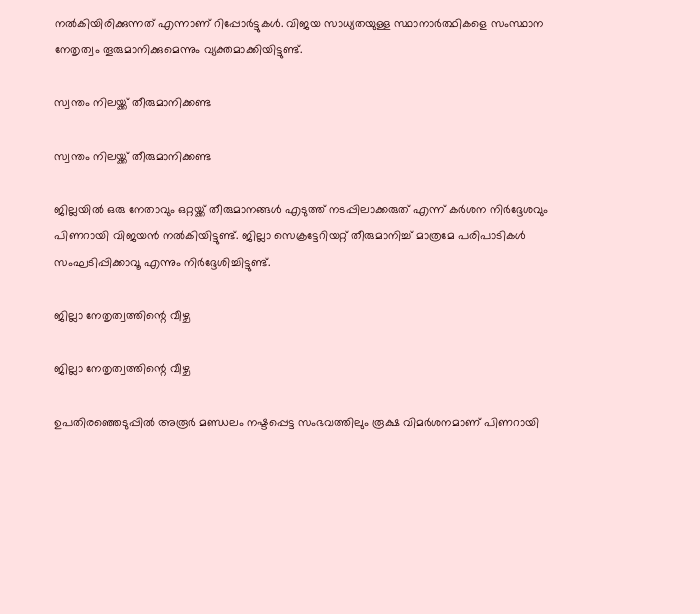നല്‍കിയിരിക്കുന്നത് എന്നാണ് റിപ്പോര്‍ട്ടുകള്‍. വിജയ സാധ്യതയുള്ള സ്ഥാനാര്‍ത്ഥികളെ സംസ്ഥാന നേതൃത്വം തൂരുമാനിക്കുമെന്നും വ്യക്തമാക്കിയിട്ടുണ്ട്.

സ്വന്തം നിലയ്ക്ക് തീരുമാനിക്കണ്ട

സ്വന്തം നിലയ്ക്ക് തീരുമാനിക്കണ്ട

ജില്ലയില്‍ ഒരു നേതാവും ഒറ്റയ്ക്ക് തീരുമാനങ്ങള്‍ എടുത്ത് നടപ്പിലാക്കരുത് എന്ന് കര്‍ശന നിര്‍ദ്ദേശവും പിണറായി വിജയന്‍ നല്‍കിയിട്ടുണ്ട്. ജില്ലാ സെക്രട്ടേറിയറ്റ് തീരുമാനിച്ച് മാത്രമേ പരിപാടികള്‍ സംഘടിപ്പിക്കാവൂ എന്നും നിര്‍ദ്ദേശിച്ചിട്ടുണ്ട്.

ജില്ലാ നേതൃത്വത്തിന്റെ വീഴ്ച

ജില്ലാ നേതൃത്വത്തിന്റെ വീഴ്ച

ഉപതിരഞ്ഞെടുപ്പില്‍ അരൂര്‍ മണ്ഡലം നഷ്ടപ്പെട്ട സംഭവത്തിലും രൂക്ഷ വിമര്‍ശനമാണ് പിണറായി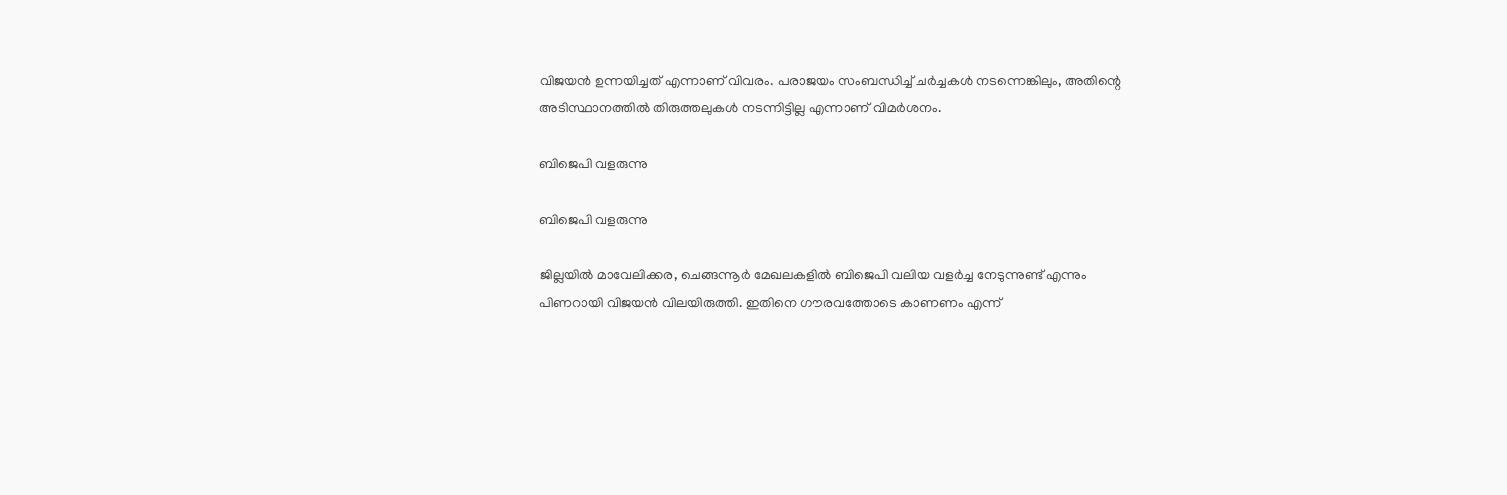വിജയന്‍ ഉന്നയിച്ചത് എന്നാണ് വിവരം. പരാജയം സംബന്ധിച്ച് ചര്‍ച്ചകള്‍ നടന്നെങ്കിലും, അതിന്റെ അടിസ്ഥാനത്തില്‍ തിരുത്തലുകള്‍ നടന്നിട്ടില്ല എന്നാണ് വിമര്‍ശനം.

ബിജെപി വളരുന്നു

ബിജെപി വളരുന്നു

ജില്ലയില്‍ മാവേലിക്കര, ചെങ്ങന്നൂര്‍ മേഖലകളില്‍ ബിജെപി വലിയ വളര്‍ച്ച നേടുന്നുണ്ട് എന്നും പിണറായി വിജയന്‍ വിലയിരുത്തി. ഇതിനെ ഗൗരവത്തോടെ കാണണം എന്ന്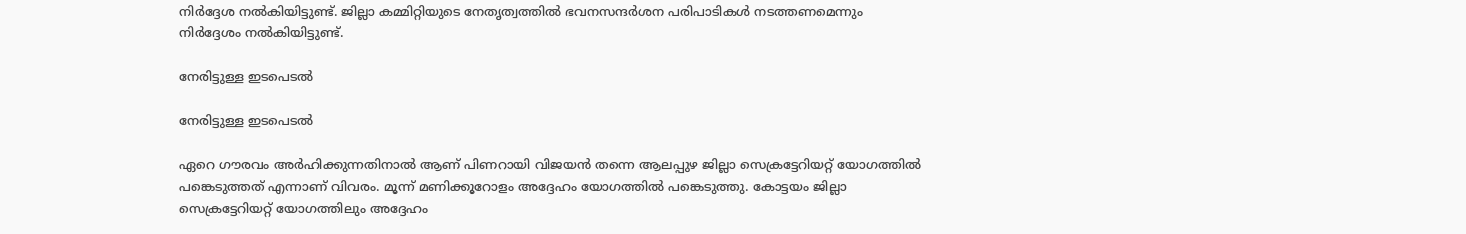നിര്‍ദ്ദേശ നല്‍കിയിട്ടുണ്ട്. ജില്ലാ കമ്മിറ്റിയുടെ നേതൃത്വത്തില്‍ ഭവനസന്ദര്‍ശന പരിപാടികള്‍ നടത്തണമെന്നും നിര്‍ദ്ദേശം നല്‍കിയിട്ടുണ്ട്.

നേരിട്ടുള്ള ഇടപെടല്‍

നേരിട്ടുള്ള ഇടപെടല്‍

ഏറെ ഗൗരവം അര്‍ഹിക്കുന്നതിനാല്‍ ആണ് പിണറായി വിജയന്‍ തന്നെ ആലപ്പുഴ ജില്ലാ സെക്രട്ടേറിയറ്റ് യോഗത്തില്‍ പങ്കെടുത്തത് എന്നാണ് വിവരം. മൂന്ന് മണിക്കൂറോളം അദ്ദേഹം യോഗത്തില്‍ പങ്കെടുത്തു. കോട്ടയം ജില്ലാ സെക്രട്ടേറിയറ്റ് യോഗത്തിലും അദ്ദേഹം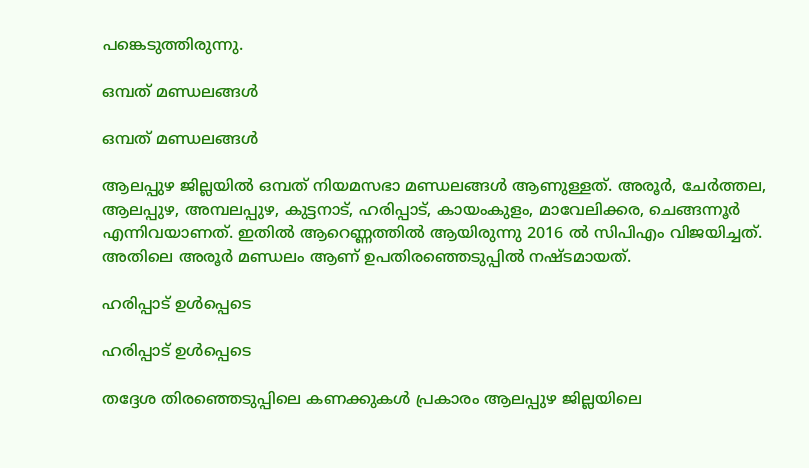പങ്കെടുത്തിരുന്നു.

ഒമ്പത് മണ്ഡലങ്ങള്‍

ഒമ്പത് മണ്ഡലങ്ങള്‍

ആലപ്പുഴ ജില്ലയില്‍ ഒമ്പത് നിയമസഭാ മണ്ഡലങ്ങള്‍ ആണുള്ളത്. അരൂര്‍, ചേര്‍ത്തല, ആലപ്പുഴ, അമ്പലപ്പുഴ, കുട്ടനാട്, ഹരിപ്പാട്, കായംകുളം, മാവേലിക്കര, ചെങ്ങന്നൂര്‍ എന്നിവയാണത്. ഇതില്‍ ആറെണ്ണത്തില്‍ ആയിരുന്നു 2016 ല്‍ സിപിഎം വിജയിച്ചത്. അതിലെ അരൂര്‍ മണ്ഡലം ആണ് ഉപതിരഞ്ഞെടുപ്പില്‍ നഷ്ടമായത്.

ഹരിപ്പാട് ഉള്‍പ്പെടെ

ഹരിപ്പാട് ഉള്‍പ്പെടെ

തദ്ദേശ തിരഞ്ഞെടുപ്പിലെ കണക്കുകള്‍ പ്രകാരം ആലപ്പുഴ ജില്ലയിലെ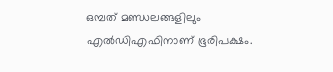ഒമ്പത് മണ്ഡലങ്ങളിലും എല്‍ഡിഎഫിനാണ് ഭൂരിപക്ഷം.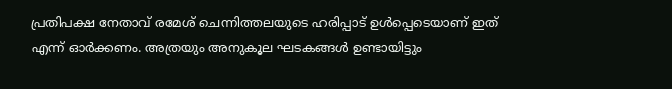പ്രതിപക്ഷ നേതാവ് രമേശ് ചെന്നിത്തലയുടെ ഹരിപ്പാട് ഉള്‍പ്പെടെയാണ് ഇത് എന്ന് ഓര്‍ക്കണം. അത്രയും അനുകൂല ഘടകങ്ങള്‍ ഉണ്ടായിട്ടും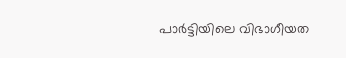പാര്‍ട്ടിയിലെ വിഭാഗീയത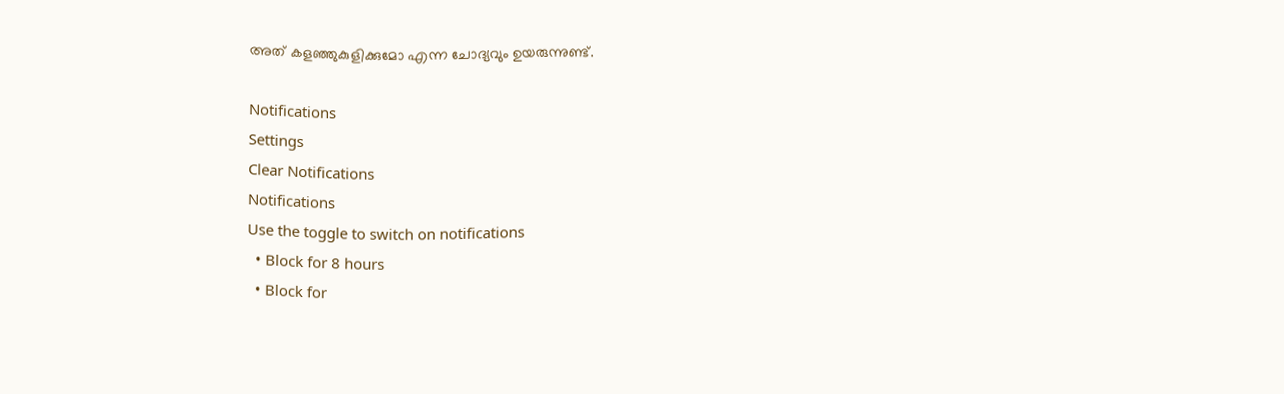അത് കളഞ്ഞുകുളിക്കുമോ എന്ന ചോദ്യവും ഉയരുന്നുണ്ട്.

Notifications
Settings
Clear Notifications
Notifications
Use the toggle to switch on notifications
  • Block for 8 hours
  • Block for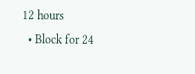12 hours
  • Block for 24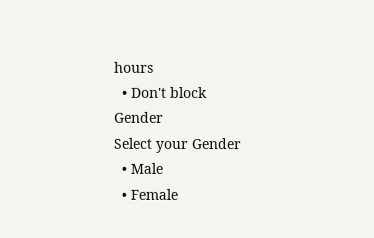hours
  • Don't block
Gender
Select your Gender
  • Male
  • Female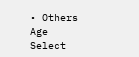• Others
Age
Select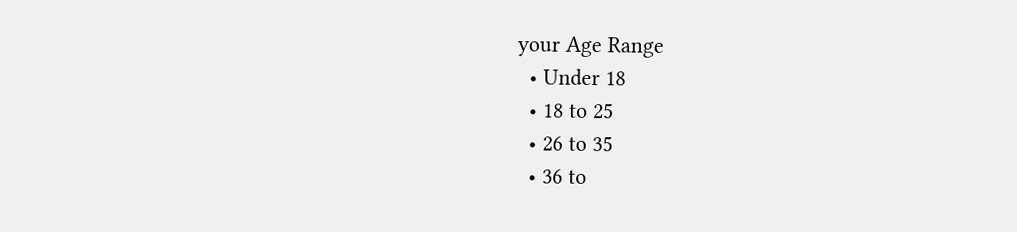your Age Range
  • Under 18
  • 18 to 25
  • 26 to 35
  • 36 to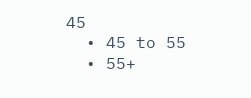45
  • 45 to 55
  • 55+